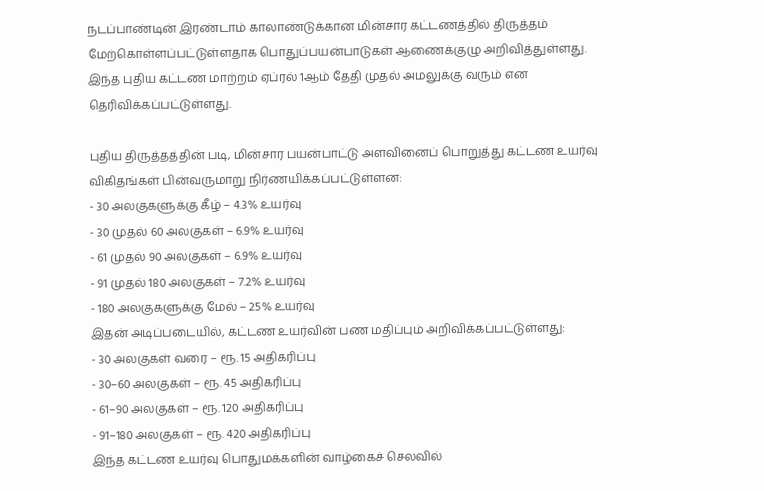நடப்பாண்டின் இரண்டாம் காலாண்டுக்கான மின்சார கட்டணத்தில் திருத்தம் மேற்கொள்ளப்பட்டுள்ளதாக பொதுப்பயன்பாடுகள் ஆணைக்குழு அறிவித்துள்ளது.
இந்த புதிய கட்டண மாற்றம் ஏப்ரல் 1ஆம் தேதி முதல் அமலுக்கு வரும் என தெரிவிக்கப்பட்டுள்ளது.

புதிய திருத்தத்தின் படி, மின்சார பயன்பாட்டு அளவினைப் பொறுத்து கட்டண உயர்வு விகிதங்கள் பின்வருமாறு நிர்ணயிக்கப்பட்டுள்ளன:
- 30 அலகுகளுக்கு கீழ் – 4.3% உயர்வு
- 30 முதல் 60 அலகுகள் – 6.9% உயர்வு
- 61 முதல் 90 அலகுகள் – 6.9% உயர்வு
- 91 முதல் 180 அலகுகள் – 7.2% உயர்வு
- 180 அலகுகளுக்கு மேல் – 25% உயர்வு
இதன் அடிப்படையில், கட்டண உயர்வின் பண மதிப்பும் அறிவிக்கப்பட்டுள்ளது:
- 30 அலகுகள் வரை – ரூ. 15 அதிகரிப்பு
- 30–60 அலகுகள் – ரூ. 45 அதிகரிப்பு
- 61–90 அலகுகள் – ரூ. 120 அதிகரிப்பு
- 91–180 அலகுகள் – ரூ. 420 அதிகரிப்பு
இந்த கட்டண உயர்வு பொதுமக்களின் வாழ்கைச் செலவில்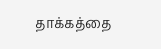தாக்கத்தை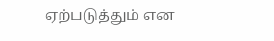ஏற்படுத்தும் என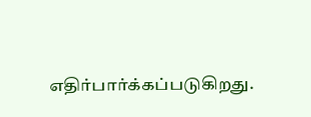எதிர்பார்க்கப்படுகிறது.